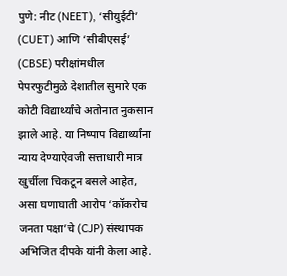पुणे: नीट (NEET), ‘सीयुईटी’ (CUET) आणि ‘सीबीएसई’ (CBSE) परीक्षांमधील पेपरफुटीमुळे देशातील सुमारे एक कोटी विद्यार्थ्यांचे अतोनात नुकसान झाले आहे. या निष्पाप विद्यार्थ्यांना न्याय देण्याऐवजी सत्ताधारी मात्र खुर्चीला चिकटून बसले आहेत, असा घणाघाती आरोप ‘कॉकरोच जनता पक्षा’चे (CJP) संस्थापक अभिजित दीपके यांनी केला आहे.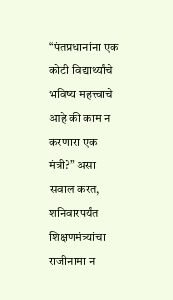“पंतप्रधानांना एक कोटी विद्यार्थ्यांचे भविष्य महत्त्वाचे आहे की काम न करणारा एक मंत्री?” असा सवाल करत, शनिवारपर्यंत शिक्षणमंत्र्यांचा राजीनामा न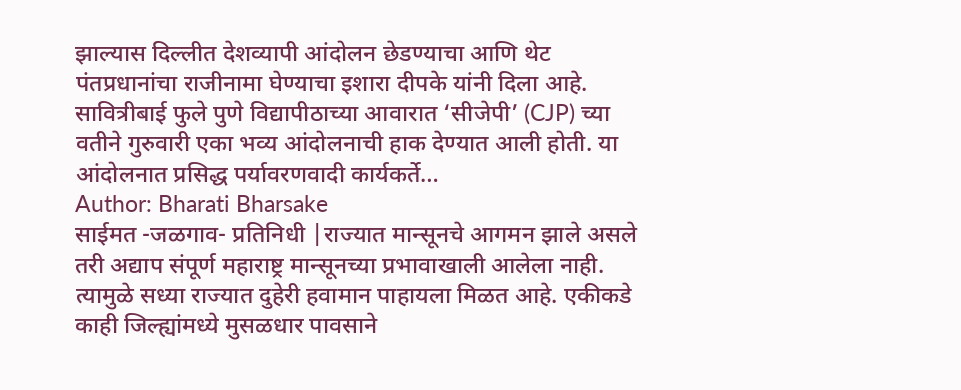झाल्यास दिल्लीत देशव्यापी आंदोलन छेडण्याचा आणि थेट पंतप्रधानांचा राजीनामा घेण्याचा इशारा दीपके यांनी दिला आहे. सावित्रीबाई फुले पुणे विद्यापीठाच्या आवारात ‘सीजेपी’ (CJP) च्या वतीने गुरुवारी एका भव्य आंदोलनाची हाक देण्यात आली होती. या आंदोलनात प्रसिद्ध पर्यावरणवादी कार्यकर्ते…
Author: Bharati Bharsake
साईमत -जळगाव- प्रतिनिधी |राज्यात मान्सूनचे आगमन झाले असले तरी अद्याप संपूर्ण महाराष्ट्र मान्सूनच्या प्रभावाखाली आलेला नाही. त्यामुळे सध्या राज्यात दुहेरी हवामान पाहायला मिळत आहे. एकीकडे काही जिल्ह्यांमध्ये मुसळधार पावसाने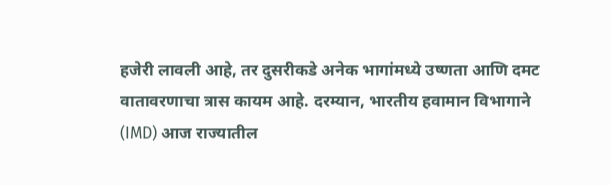हजेरी लावली आहे, तर दुसरीकडे अनेक भागांमध्ये उष्णता आणि दमट वातावरणाचा त्रास कायम आहे. दरम्यान, भारतीय हवामान विभागाने (IMD) आज राज्यातील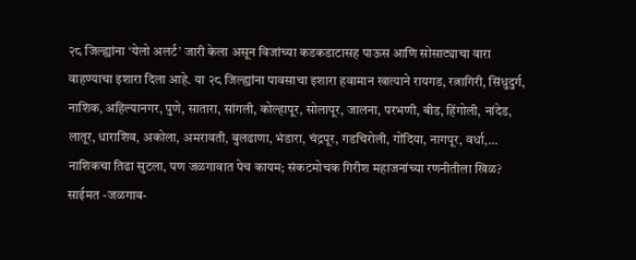२८ जिल्ह्यांना ‘येलो अलर्ट’ जारी केला असून विजांच्या कडकडाटासह पाऊस आणि सोसाट्याचा वारा वाहण्याचा इशारा दिला आहे. या २८ जिल्ह्यांना पावसाचा इशारा हवामान खात्याने रायगड, रत्नागिरी, सिंधुदुर्ग, नाशिक, अहिल्यानगर, पुणे, सातारा, सांगली, कोल्हापूर, सोलापूर, जालना, परभणी, बीड, हिंगोली, नांदेड, लातूर, धाराशिव, अकोला, अमरावती, बुलढाणा, भंडारा, चंद्रपूर, गडचिरोली, गोंदिया, नागपूर, वर्धा,…
नाशिकचा तिढा सुटला, पण जळगावात पेच कायम; संकटमोचक गिरीश महाजनांच्या रणनीतीला खिळ? साईमत -जळगाव-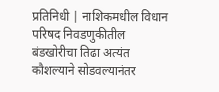प्रतिनिधी | नाशिकमधील विधान परिषद निवडणुकीतील बंडखोरीचा तिढा अत्यंत कौशल्याने सोडवल्यानंतर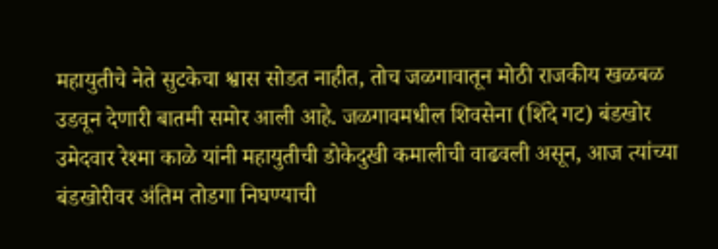महायुतीचे नेते सुटकेचा श्वास सोडत नाहीत, तोच जळगावातून मोठी राजकीय खळबळ उडवून देणारी बातमी समोर आली आहे. जळगावमधील शिवसेना (शिंदे गट) बंडखोर उमेदवार रेश्मा काळे यांनी महायुतीची डोकेदुखी कमालीची वाढवली असून, आज त्यांच्या बंडखोरीवर अंतिम तोडगा निघण्याची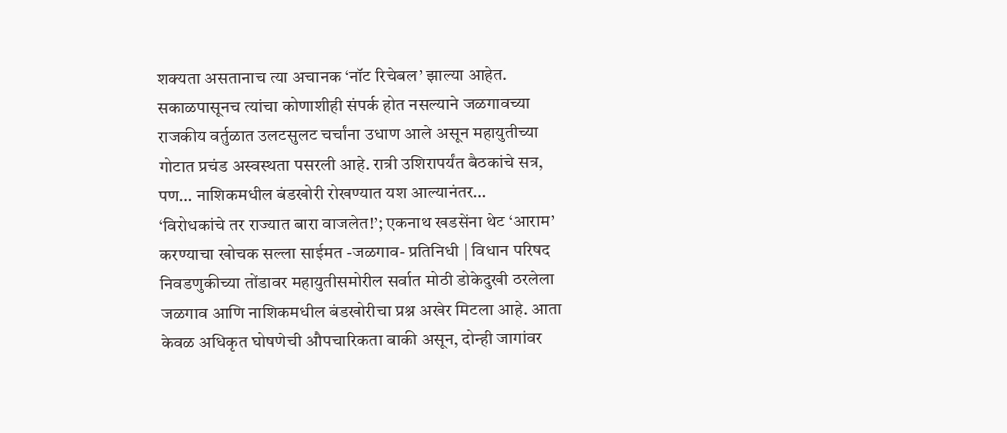शक्यता असतानाच त्या अचानक ‘नॉट रिचेबल’ झाल्या आहेत. सकाळपासूनच त्यांचा कोणाशीही संपर्क होत नसल्याने जळगावच्या राजकीय वर्तुळात उलटसुलट चर्चांना उधाण आले असून महायुतीच्या गोटात प्रचंड अस्वस्थता पसरली आहे. रात्री उशिरापर्यंत बैठकांचे सत्र, पण… नाशिकमधील बंडखोरी रोखण्यात यश आल्यानंतर…
‘विरोधकांचे तर राज्यात बारा वाजलेत!’; एकनाथ खडसेंना थेट ‘आराम’ करण्याचा खोचक सल्ला साईमत -जळगाव- प्रतिनिधी | विधान परिषद निवडणुकीच्या तोंडावर महायुतीसमोरील सर्वात मोठी डोकेदुखी ठरलेला जळगाव आणि नाशिकमधील बंडखोरीचा प्रश्न अखेर मिटला आहे. आता केवळ अधिकृत घोषणेची औपचारिकता बाकी असून, दोन्ही जागांवर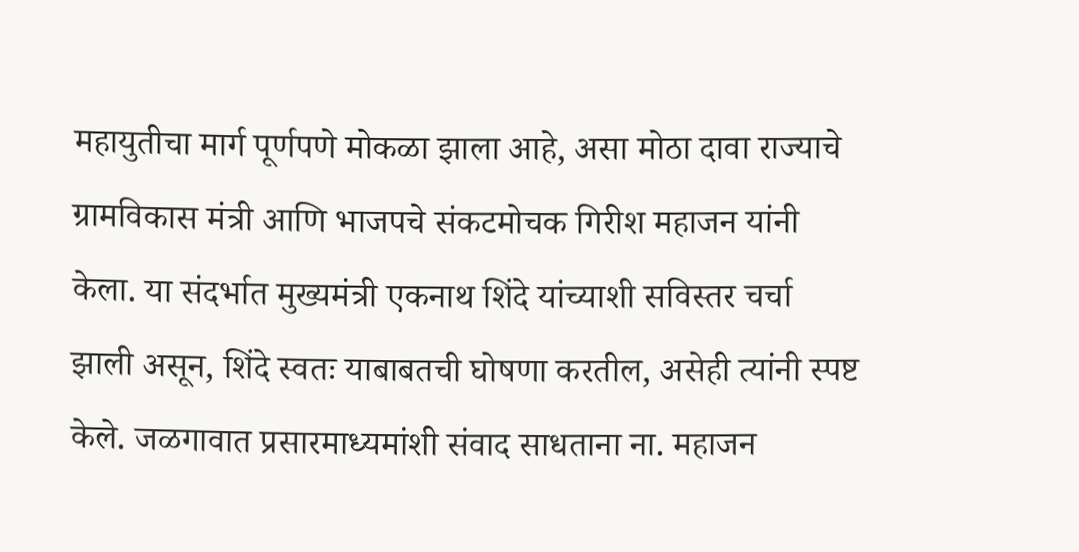महायुतीचा मार्ग पूर्णपणे मोकळा झाला आहे, असा मोठा दावा राज्याचे ग्रामविकास मंत्री आणि भाजपचे संकटमोचक गिरीश महाजन यांनी केला. या संदर्भात मुख्यमंत्री एकनाथ शिंदे यांच्याशी सविस्तर चर्चा झाली असून, शिंदे स्वतः याबाबतची घोषणा करतील, असेही त्यांनी स्पष्ट केले. जळगावात प्रसारमाध्यमांशी संवाद साधताना ना. महाजन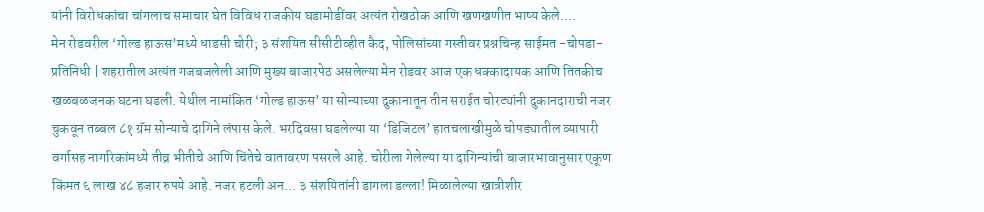यांनी विरोधकांचा चांगलाच समाचार घेत विविध राजकीय घडामोडींवर अत्यंत रोखठोक आणि खणखणीत भाष्य केले.…
मेन रोडवरील ‘गोल्ड हाऊस’मध्ये धाडसी चोरी; ३ संशयित सीसीटीव्हीत कैद, पोलिसांच्या गस्तीवर प्रश्नचिन्ह साईमत -चोपडा- प्रतिनिधी | शहरातील अत्यंत गजबजलेली आणि मुख्य बाजारपेठ असलेल्या मेन रोडवर आज एक धक्कादायक आणि तितकीच खळबळजनक घटना घडली. येथील नामांकित ‘गोल्ड हाऊस’ या सोन्याच्या दुकानातून तीन सराईत चोरट्यांनी दुकानदाराची नजर चुकवून तब्बल ८१ ग्रॅम सोन्याचे दागिने लंपास केले. भरदिवसा घडलेल्या या ‘डिजिटल’ हातचलाखीमुळे चोपड्यातील व्यापारी वर्गासह नागरिकांमध्ये तीव्र भीतीचे आणि चिंतेचे वातावरण पसरले आहे. चोरीला गेलेल्या या दागिन्यांची बाजारभावानुसार एकूण किंमत ६ लाख ४८ हजार रुपये आहे. नजर हटली अन… ३ संशयितांनी डागला डल्ला! मिळालेल्या खात्रीशीर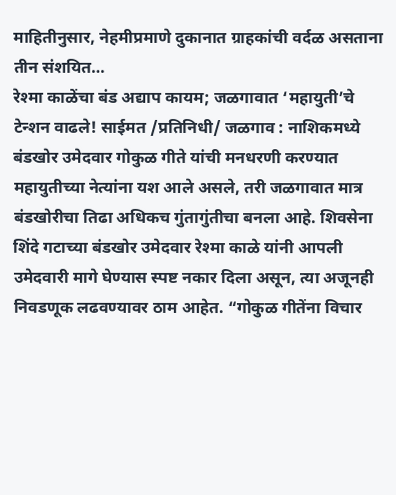माहितीनुसार, नेहमीप्रमाणे दुकानात ग्राहकांची वर्दळ असताना तीन संशयित…
रेश्मा काळेंचा बंड अद्याप कायम; जळगावात ‘महायुती’चे टेन्शन वाढले! साईमत /प्रतिनिधी/ जळगाव : नाशिकमध्ये बंडखोर उमेदवार गोकुळ गीते यांची मनधरणी करण्यात महायुतीच्या नेत्यांना यश आले असले, तरी जळगावात मात्र बंडखोरीचा तिढा अधिकच गुंतागुंतीचा बनला आहे. शिवसेना शिंदे गटाच्या बंडखोर उमेदवार रेश्मा काळे यांनी आपली उमेदवारी मागे घेण्यास स्पष्ट नकार दिला असून, त्या अजूनही निवडणूक लढवण्यावर ठाम आहेत. “गोकुळ गीतेंना विचार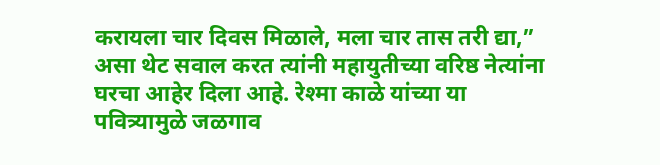करायला चार दिवस मिळाले, मला चार तास तरी द्या,” असा थेट सवाल करत त्यांनी महायुतीच्या वरिष्ठ नेत्यांना घरचा आहेर दिला आहे. रेश्मा काळे यांच्या या पवित्र्यामुळे जळगाव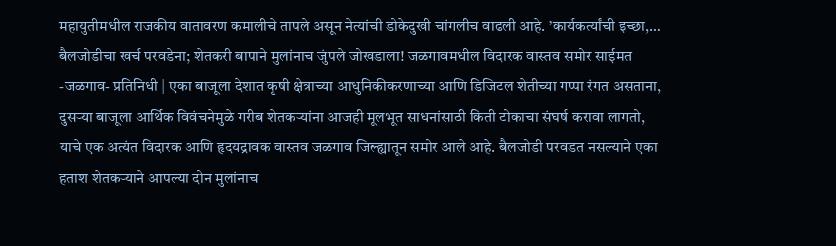महायुतीमधील राजकीय वातावरण कमालीचे तापले असून नेत्यांची डोकेदुखी चांगलीच वाढली आहे. ’कार्यकर्त्यांची इच्छा,…
बैलजोडीचा खर्च परवडेना; शेतकरी बापाने मुलांनाच जुंपले जोखडाला! जळगावमधील विदारक वास्तव समोर साईमत -जळगाव- प्रतिनिधी | एका बाजूला देशात कृषी क्षेत्राच्या आधुनिकीकरणाच्या आणि डिजिटल शेतीच्या गप्पा रंगत असताना, दुसऱ्या बाजूला आर्थिक विवंचनेमुळे गरीब शेतकऱ्यांना आजही मूलभूत साधनांसाठी किती टोकाचा संघर्ष करावा लागतो, याचे एक अत्यंत विदारक आणि हृदयद्रावक वास्तव जळगाव जिल्ह्यातून समोर आले आहे. बैलजोडी परवडत नसल्याने एका हताश शेतकऱ्याने आपल्या दोन मुलांनाच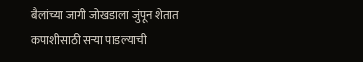बैलांच्या जागी जोखडाला जुंपून शेतात कपाशीसाठी सऱ्या पाडल्याची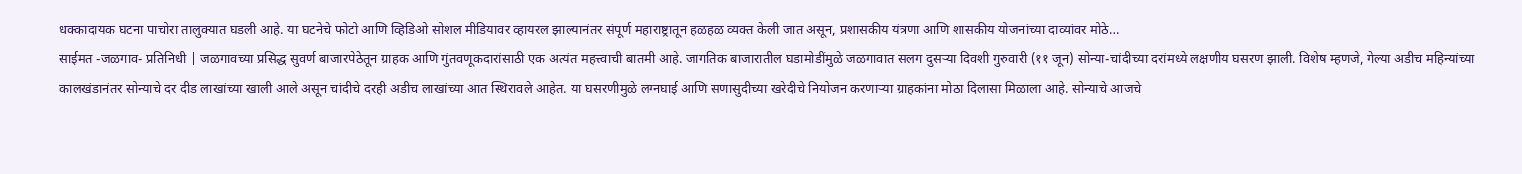धक्कादायक घटना पाचोरा तालुक्यात घडली आहे. या घटनेचे फोटो आणि व्हिडिओ सोशल मीडियावर व्हायरल झाल्यानंतर संपूर्ण महाराष्ट्रातून हळहळ व्यक्त केली जात असून, प्रशासकीय यंत्रणा आणि शासकीय योजनांच्या दाव्यांवर मोठे…
साईमत -जळगाव- प्रतिनिधी | जळगावच्या प्रसिद्ध सुवर्ण बाजारपेठेतून ग्राहक आणि गुंतवणूकदारांसाठी एक अत्यंत महत्त्वाची बातमी आहे. जागतिक बाजारातील घडामोडींमुळे जळगावात सलग दुसऱ्या दिवशी गुरुवारी (११ जून) सोन्या-चांदीच्या दरांमध्ये लक्षणीय घसरण झाली. विशेष म्हणजे, गेल्या अडीच महिन्यांच्या कालखंडानंतर सोन्याचे दर दीड लाखांच्या खाली आले असून चांदीचे दरही अडीच लाखांच्या आत स्थिरावले आहेत. या घसरणीमुळे लग्नघाई आणि सणासुदीच्या खरेदीचे नियोजन करणाऱ्या ग्राहकांना मोठा दिलासा मिळाला आहे. सोन्याचे आजचे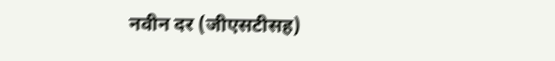नवीन दर (जीएसटीसह)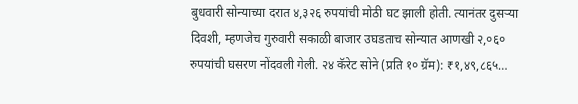बुधवारी सोन्याच्या दरात ४,३२६ रुपयांची मोठी घट झाली होती. त्यानंतर दुसऱ्या दिवशी, म्हणजेच गुरुवारी सकाळी बाजार उघडताच सोन्यात आणखी २,०६० रुपयांची घसरण नोंदवली गेली. २४ कॅरेट सोने (प्रति १० ग्रॅम): ₹१,४९,८६५…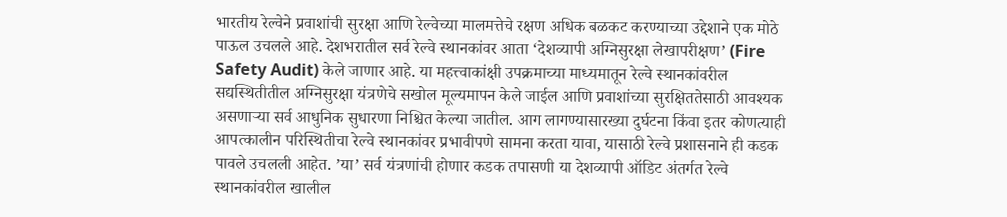भारतीय रेल्वेने प्रवाशांची सुरक्षा आणि रेल्वेच्या मालमत्तेचे रक्षण अधिक बळकट करण्याच्या उद्देशाने एक मोठे पाऊल उचलले आहे. देशभरातील सर्व रेल्वे स्थानकांवर आता ‘देशव्यापी अग्निसुरक्षा लेखापरीक्षण’ (Fire Safety Audit) केले जाणार आहे. या महत्त्वाकांक्षी उपक्रमाच्या माध्यमातून रेल्वे स्थानकांवरील सद्यस्थितीतील अग्निसुरक्षा यंत्रणेचे सखोल मूल्यमापन केले जाईल आणि प्रवाशांच्या सुरक्षिततेसाठी आवश्यक असणाऱ्या सर्व आधुनिक सुधारणा निश्चित केल्या जातील. आग लागण्यासारख्या दुर्घटना किंवा इतर कोणत्याही आपत्कालीन परिस्थितीचा रेल्वे स्थानकांवर प्रभावीपणे सामना करता यावा, यासाठी रेल्वे प्रशासनाने ही कडक पावले उचलली आहेत. ’या’ सर्व यंत्रणांची होणार कडक तपासणी या देशव्यापी ऑडिट अंतर्गत रेल्वे स्थानकांवरील खालील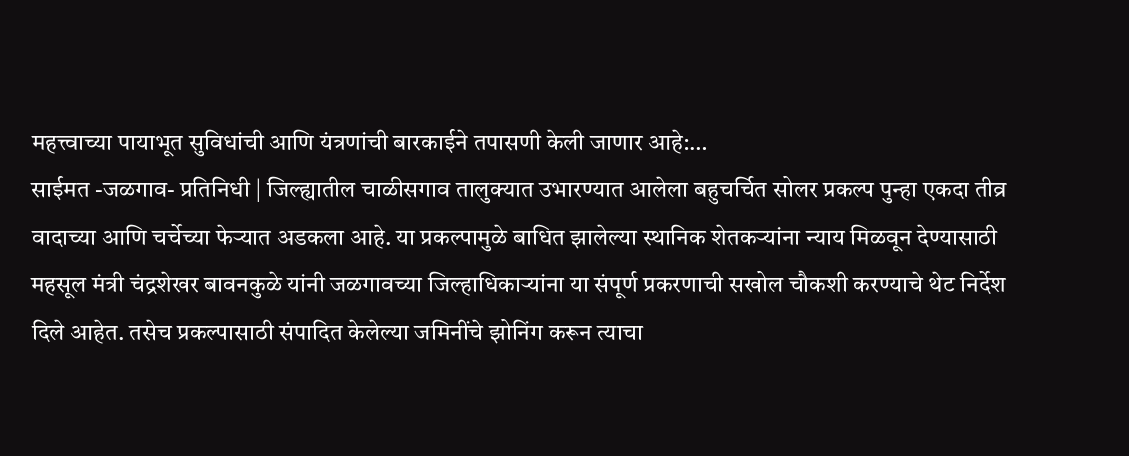महत्त्वाच्या पायाभूत सुविधांची आणि यंत्रणांची बारकाईने तपासणी केली जाणार आहे:…
साईमत -जळगाव- प्रतिनिधी | जिल्ह्यातील चाळीसगाव तालुक्यात उभारण्यात आलेला बहुचर्चित सोलर प्रकल्प पुन्हा एकदा तीव्र वादाच्या आणि चर्चेच्या फेऱ्यात अडकला आहे. या प्रकल्पामुळे बाधित झालेल्या स्थानिक शेतकऱ्यांना न्याय मिळवून देण्यासाठी महसूल मंत्री चंद्रशेखर बावनकुळे यांनी जळगावच्या जिल्हाधिकाऱ्यांना या संपूर्ण प्रकरणाची सखोल चौकशी करण्याचे थेट निर्देश दिले आहेत. तसेच प्रकल्पासाठी संपादित केलेल्या जमिनींचे झोनिंग करून त्याचा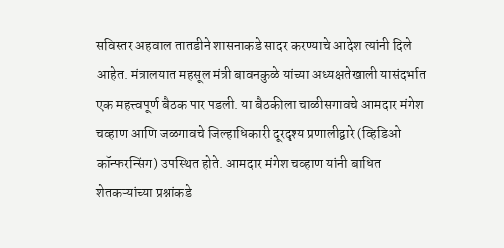सविस्तर अहवाल तातडीने शासनाकडे सादर करण्याचे आदेश त्यांनी दिले आहेत. मंत्रालयात महसूल मंत्री बावनकुळे यांच्या अध्यक्षतेखाली यासंदर्भात एक महत्त्वपूर्ण बैठक पार पडली. या बैठकीला चाळीसगावचे आमदार मंगेश चव्हाण आणि जळगावचे जिल्हाधिकारी दूरदृश्य प्रणालीद्वारे (व्हिडिओ कॉन्फरन्सिंग) उपस्थित होते. आमदार मंगेश चव्हाण यांनी बाधित शेतकऱ्यांच्या प्रश्नांकडे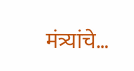मंत्र्यांचे…